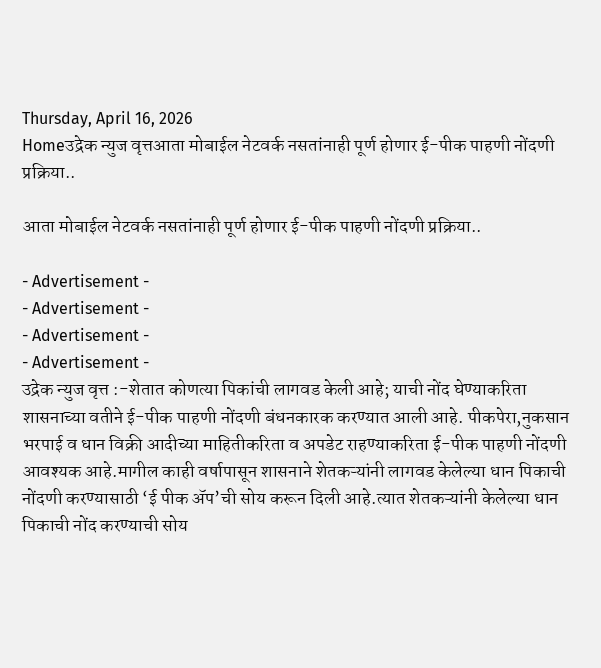Thursday, April 16, 2026
Homeउद्रेक न्युज वृत्तआता मोबाईल नेटवर्क नसतांनाही पूर्ण होणार ई-पीक पाहणी नोंदणी प्रक्रिया..

आता मोबाईल नेटवर्क नसतांनाही पूर्ण होणार ई-पीक पाहणी नोंदणी प्रक्रिया..

- Advertisement -
- Advertisement -
- Advertisement -
- Advertisement -
उद्रेक न्युज वृत्त :-शेतात कोणत्या पिकांची लागवड केली आहे; याची नोंद घेण्याकरिता शासनाच्या वतीने ई-पीक पाहणी नोंदणी बंधनकारक करण्यात आली आहे. पीकपेरा,नुकसान भरपाई व धान विक्री आदीच्या माहितीकरिता व अपडेट राहण्याकरिता ई-पीक पाहणी नोंदणी आवश्यक आहे.मागील काही वर्षापासून शासनाने शेतकऱ्यांनी लागवड केलेल्या धान पिकाची नोंदणी करण्यासाठी ‘ई पीक ॲप’ची सोय करून दिली आहे.त्यात शेतकऱ्यांनी केलेल्या धान पिकाची नोंद करण्याची सोय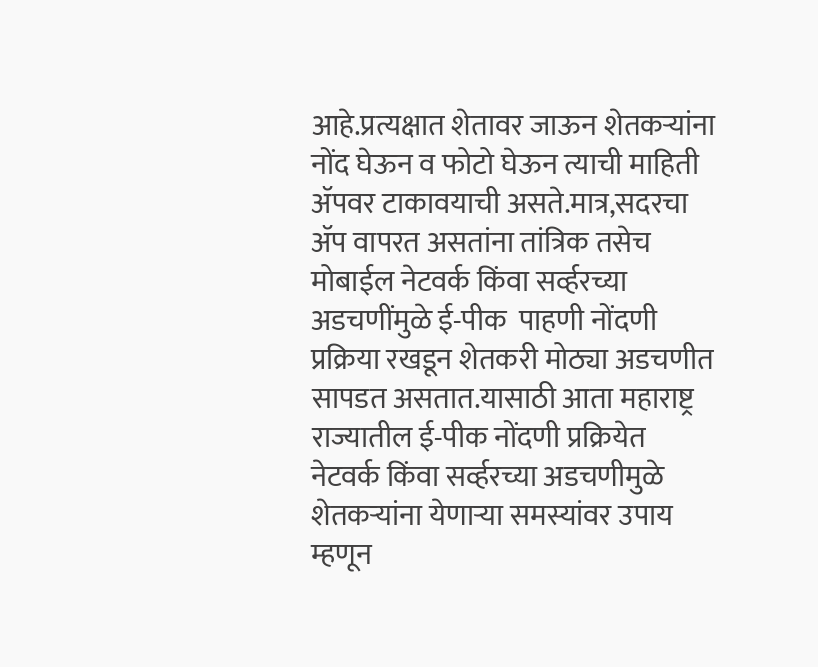आहे.प्रत्यक्षात शेतावर जाऊन शेतकऱ्यांना नोंद घेऊन व फोटो घेऊन त्याची माहिती ॲपवर टाकावयाची असते.मात्र,सदरचा ॲप वापरत असतांना तांत्रिक तसेच मोबाईल नेटवर्क किंवा सर्व्हरच्या अडचणींमुळे ई-पीक  पाहणी नोंदणी प्रक्रिया रखडून शेतकरी मोठ्या अडचणीत सापडत असतात.यासाठी आता महाराष्ट्र राज्यातील ई-पीक नोंदणी प्रक्रियेत नेटवर्क किंवा सर्व्हरच्या अडचणीमुळे शेतकऱ्यांना येणाऱ्या समस्यांवर उपाय म्हणून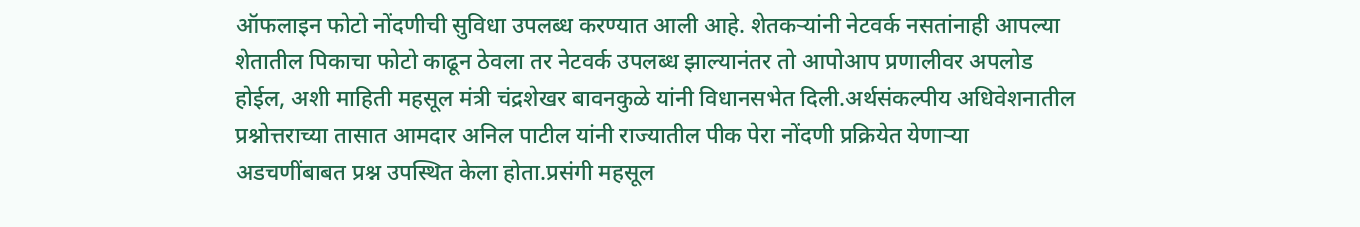ऑफलाइन फोटो नोंदणीची सुविधा उपलब्ध करण्यात आली आहे. शेतकऱ्यांनी नेटवर्क नसतांनाही आपल्या शेतातील पिकाचा फोटो काढून ठेवला तर नेटवर्क उपलब्ध झाल्यानंतर तो आपोआप प्रणालीवर अपलोड होईल, अशी माहिती महसूल मंत्री चंद्रशेखर बावनकुळे यांनी विधानसभेत दिली.अर्थसंकल्पीय अधिवेशनातील प्रश्नोत्तराच्या तासात आमदार अनिल पाटील यांनी राज्यातील पीक पेरा नोंदणी प्रक्रियेत येणाऱ्या अडचणींबाबत प्रश्न उपस्थित केला होता.प्रसंगी महसूल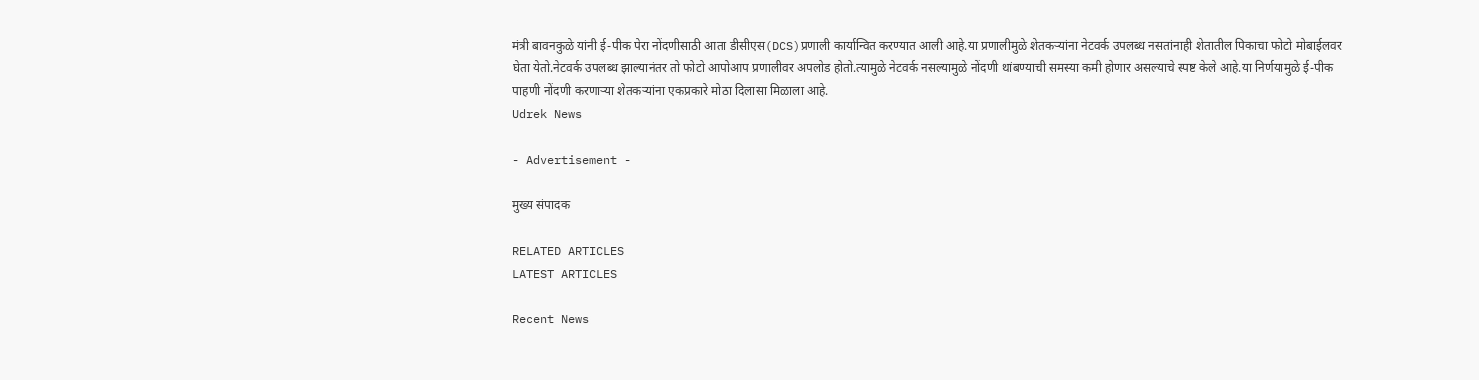मंत्री बावनकुळे यांनी ई-पीक पेरा नोंदणीसाठी आता डीसीएस(DCS)प्रणाली कार्यान्वित करण्यात आली आहे.या प्रणालीमुळे शेतकऱ्यांना नेटवर्क उपलब्ध नसतांनाही शेतातील पिकाचा फोटो मोबाईलवर घेता येतो.नेटवर्क उपलब्ध झाल्यानंतर तो फोटो आपोआप प्रणालीवर अपलोड होतो.त्यामुळे नेटवर्क नसल्यामुळे नोंदणी थांबण्याची समस्या कमी होणार असल्याचे स्पष्ट केले आहे.या निर्णयामुळे ई-पीक पाहणी नोंदणी करणाऱ्या शेतकऱ्यांना एकप्रकारे मोठा दिलासा मिळाला आहे.
Udrek News

- Advertisement -

मुख्य संपादक

RELATED ARTICLES
LATEST ARTICLES

Recent News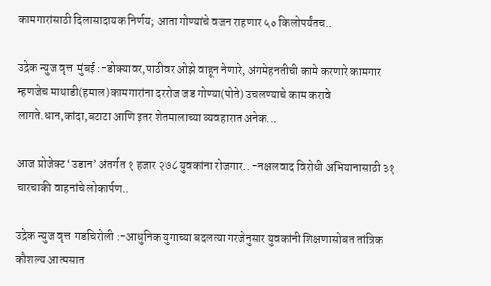कामगारांसाठी दिलासादायक निर्णय; आता गोण्यांचे वजन राहणार ५० किलोपर्यंतच..

उद्रेक न्युज वृत्त  मुंबई :-डोक्यावर,पाठीवर ओझे वाहून नेणारे, अंगमेहनतीची कामे करणारे कामगार म्हणजेच माथाडी(हमाल)कामगारांना दररोज जड गोण्या(पोते) उचलण्याचे काम करावे लागते.धान,कांदा,बटाटा आणि इतर शेतमालाच्या व्यवहारात अनेक...

आज प्रोजेक्ट ‘उडान’ अंतर्गत १ हजार २७८ युवकांना रोजगार.. -नक्षलवाद विरोधी अभियानासाठी ३१ चारचाकी वाहनांचे लोकार्पण..

उद्रेक न्युज वृत्त  गडचिरोली :-आधुनिक युगाच्या बदलत्या गरजेनुसार युवकांनी शिक्षणासोबत तांत्रिक कौशल्य आत्मसात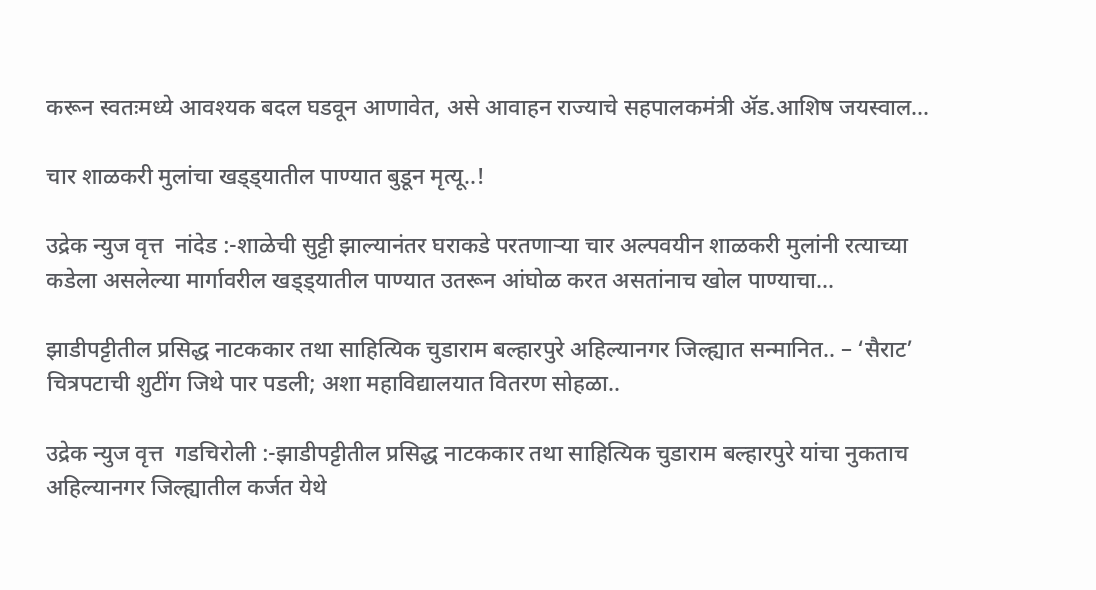करून स्वतःमध्ये आवश्यक बदल घडवून आणावेत, असे आवाहन राज्याचे सहपालकमंत्री ॲड.आशिष जयस्वाल...

चार शाळकरी मुलांचा खड्ड्यातील पाण्यात बुडून मृत्यू..!

उद्रेक न्युज वृत्त  नांदेड :-शाळेची सुट्टी झाल्यानंतर घराकडे परतणाऱ्या चार अल्पवयीन शाळकरी मुलांनी रत्याच्या कडेला असलेल्या मार्गावरील खड्ड्यातील पाण्यात उतरून आंघोळ करत असतांनाच खोल पाण्याचा...

झाडीपट्टीतील प्रसिद्ध नाटककार तथा साहित्यिक चुडाराम बल्हारपुरे अहिल्यानगर जिल्ह्यात सन्मानित.. – ‘सैराट’ चित्रपटाची शुटींग जिथे पार पडली; अशा महाविद्यालयात वितरण सोहळा..

उद्रेक न्युज वृत्त  गडचिरोली :-झाडीपट्टीतील प्रसिद्ध नाटककार तथा साहित्यिक चुडाराम बल्हारपुरे यांचा नुकताच अहिल्यानगर जिल्ह्यातील कर्जत येथे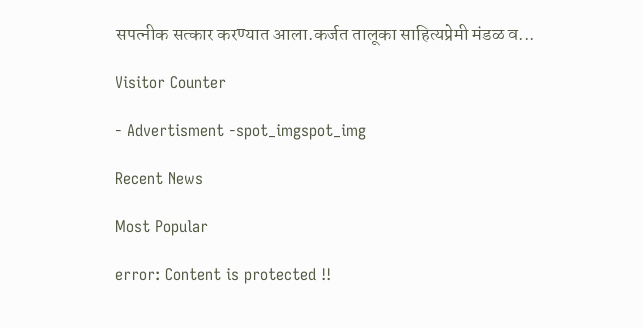सपत्नीक सत्कार करण्यात आला.कर्जत तालूका साहित्यप्रेमी मंडळ व...

Visitor Counter

- Advertisment -spot_imgspot_img

Recent News

Most Popular

error: Content is protected !!